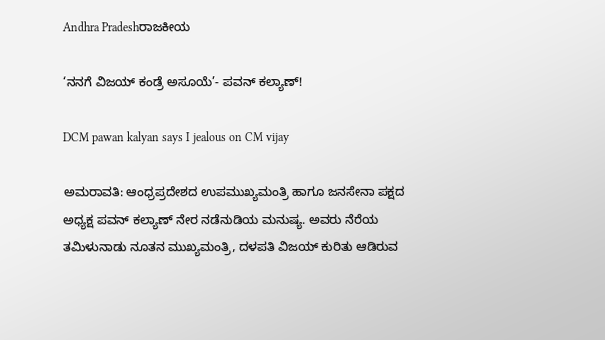Andhra Pradeshರಾಜಕೀಯ

‘ನನಗೆ ವಿಜಯ್ ಕಂಡ್ರೆ ಅಸೂಯೆ’- ಪವನ್ ಕಲ್ಯಾಣ್!

DCM pawan kalyan says I jealous on CM vijay

ಅಮರಾವತಿ: ಆಂಧ್ರಪ್ರದೇಶದ ಉಪಮುಖ್ಯಮಂತ್ರಿ ಹಾಗೂ ಜನಸೇನಾ ಪಕ್ಷದ ಅಧ್ಯಕ್ಷ ಪವನ್ ಕಲ್ಯಾಣ್ ನೇರ ನಡೆನುಡಿಯ ಮನುಷ್ಯ. ಅವರು ನೆರೆಯ ತಮಿಳುನಾಡು ನೂತನ ಮುಖ್ಯಮಂತ್ರಿ, ದಳಪತಿ ವಿಜಯ್ ಕುರಿತು ಆಡಿರುವ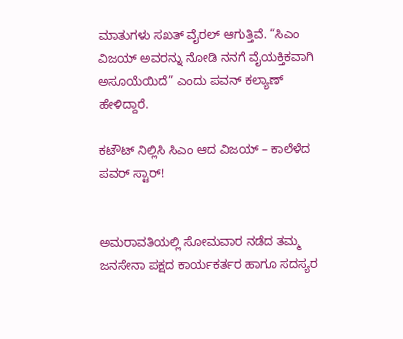ಮಾತುಗಳು ಸಖತ್ ವೈರಲ್ ಆಗುತ್ತಿವೆ. “ಸಿಎಂ ವಿಜಯ್ ಅವರನ್ನು ನೋಡಿ ನನಗೆ ವೈಯಕ್ತಿಕವಾಗಿ ಅಸೂಯೆಯಿದೆ” ಎಂದು ಪವನ್ ಕಲ್ಯಾಣ್ ಹೇಳಿದ್ದಾರೆ.

ಕಟೌಟ್ ನಿಲ್ಲಿಸಿ ಸಿಎಂ ಆದ ವಿಜಯ್ – ಕಾಲೆಳೆದ ಪವರ್ ಸ್ಟಾರ್!


ಅಮರಾವತಿಯಲ್ಲಿ ಸೋಮವಾರ ನಡೆದ ತಮ್ಮ ಜನಸೇನಾ ಪಕ್ಷದ ಕಾರ್ಯಕರ್ತರ ಹಾಗೂ ಸದಸ್ಯರ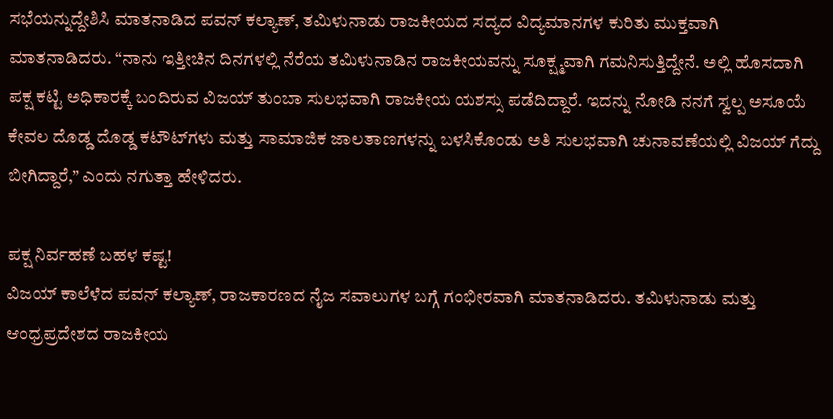ಸಭೆಯನ್ನುದ್ದೇಶಿಸಿ ಮಾತನಾಡಿದ ಪವನ್ ಕಲ್ಯಾಣ್, ತಮಿಳುನಾಡು ರಾಜಕೀಯದ ಸದ್ಯದ ವಿದ್ಯಮಾನಗಳ ಕುರಿತು ಮುಕ್ತವಾಗಿ ಮಾತನಾಡಿದರು. “ನಾನು ಇತ್ತೀಚಿನ ದಿನಗಳಲ್ಲಿ ನೆರೆಯ ತಮಿಳುನಾಡಿನ ರಾಜಕೀಯವನ್ನು ಸೂಕ್ಷ್ಮವಾಗಿ ಗಮನಿಸುತ್ತಿದ್ದೇನೆ. ಅಲ್ಲಿ ಹೊಸದಾಗಿ ಪಕ್ಷ ಕಟ್ಟಿ ಅಧಿಕಾರಕ್ಕೆ ಬಂದಿರುವ ವಿಜಯ್ ತುಂಬಾ ಸುಲಭವಾಗಿ ರಾಜಕೀಯ ಯಶಸ್ಸು ಪಡೆದಿದ್ದಾರೆ. ಇದನ್ನು ನೋಡಿ ನನಗೆ ಸ್ವಲ್ಪ ಅಸೂಯೆ ಕೇವಲ ದೊಡ್ಡ ದೊಡ್ಡ ಕಟೌಟ್‌ಗಳು ಮತ್ತು ಸಾಮಾಜಿಕ ಜಾಲತಾಣಗಳನ್ನು ಬಳಸಿಕೊಂಡು ಅತಿ ಸುಲಭವಾಗಿ ಚುನಾವಣೆಯಲ್ಲಿ ವಿಜಯ್ ಗೆದ್ದು ಬೀಗಿದ್ದಾರೆ,” ಎಂದು ನಗುತ್ತಾ ಹೇಳಿದರು.

ಪಕ್ಷ ನಿರ್ವಹಣೆ ಬಹಳ ಕಷ್ಟ!
ವಿಜಯ್ ಕಾಲೆಳೆದ ಪವನ್ ಕಲ್ಯಾಣ್, ರಾಜಕಾರಣದ ನೈಜ ಸವಾಲುಗಳ ಬಗ್ಗೆ ಗಂಭೀರವಾಗಿ ಮಾತನಾಡಿದರು. ತಮಿಳುನಾಡು ಮತ್ತು ಆಂಧ್ರಪ್ರದೇಶದ ರಾಜಕೀಯ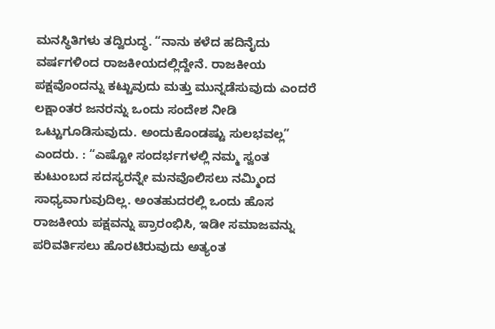ಮನಸ್ಥಿತಿಗಳು ತದ್ವಿರುದ್ಧ. “ನಾನು ಕಳೆದ ಹದಿನೈದು ವರ್ಷಗಳಿಂದ ರಾಜಕೀಯದಲ್ಲಿದ್ದೇನೆ. ರಾಜಕೀಯ ಪಕ್ಷವೊಂದನ್ನು ಕಟ್ಟುವುದು ಮತ್ತು ಮುನ್ನಡೆಸುವುದು ಎಂದರೆ ಲಕ್ಷಾಂತರ ಜನರನ್ನು ಒಂದು ಸಂದೇಶ ನೀಡಿ ಒಟ್ಟುಗೂಡಿಸುವುದು. ಅಂದುಕೊಂಡಷ್ಟು ಸುಲಭವಲ್ಲ” ಎಂದರು. : “ಎಷ್ಟೋ ಸಂದರ್ಭಗಳಲ್ಲಿ ನಮ್ಮ ಸ್ವಂತ ಕುಟುಂಬದ ಸದಸ್ಯರನ್ನೇ ಮನವೊಲಿಸಲು ನಮ್ಮಿಂದ ಸಾಧ್ಯವಾಗುವುದಿಲ್ಲ. ಅಂತಹುದರಲ್ಲಿ ಒಂದು ಹೊಸ ರಾಜಕೀಯ ಪಕ್ಷವನ್ನು ಪ್ರಾರಂಭಿಸಿ, ಇಡೀ ಸಮಾಜವನ್ನು ಪರಿವರ್ತಿಸಲು ಹೊರಟಿರುವುದು ಅತ್ಯಂತ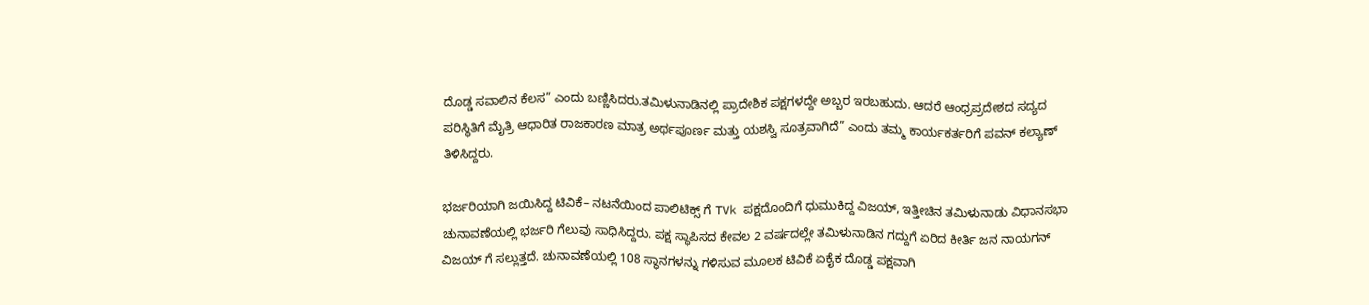ದೊಡ್ಡ ಸವಾಲಿನ ಕೆಲಸ” ಎಂದು ಬಣ್ಣಿಸಿದರು.ತಮಿಳುನಾಡಿನಲ್ಲಿ ಪ್ರಾದೇಶಿಕ ಪಕ್ಷಗಳದ್ದೇ ಅಬ್ಬರ ಇರಬಹುದು. ಆದರೆ ಆಂಧ್ರಪ್ರದೇಶದ ಸದ್ಯದ ಪರಿಸ್ಥಿತಿಗೆ ಮೈತ್ರಿ ಆಧಾರಿತ ರಾಜಕಾರಣ ಮಾತ್ರ ಅರ್ಥಪೂರ್ಣ ಮತ್ತು ಯಶಸ್ವಿ ಸೂತ್ರವಾಗಿದೆ” ಎಂದು ತಮ್ಮ ಕಾರ್ಯಕರ್ತರಿಗೆ ಪವನ್ ಕಲ್ಯಾಣ್ ತಿಳಿಸಿದ್ದರು.

ಭರ್ಜರಿಯಾಗಿ ಜಯಿಸಿದ್ದ ಟಿವಿಕೆ– ನಟನೆಯಿಂದ ಪಾಲಿಟಿಕ್ಸ್ ಗೆ TVk ಪಕ್ಷದೊಂದಿಗೆ ಧುಮುಕಿದ್ದ ವಿಜಯ್, ಇತ್ತೀಚಿನ ತಮಿಳುನಾಡು ವಿಧಾನಸಭಾ ಚುನಾವಣೆಯಲ್ಲಿ ಭರ್ಜರಿ ಗೆಲುವು ಸಾಧಿಸಿದ್ದರು. ಪಕ್ಷ ಸ್ಥಾಪಿಸದ ಕೇವಲ 2 ವರ್ಷದಲ್ಲೇ ತಮಿಳುನಾಡಿನ ಗದ್ದುಗೆ ಏರಿದ ಕೀರ್ತಿ ಜನ ನಾಯಗನ್ ವಿಜಯ್ ಗೆ ಸಲ್ಲುತ್ತದೆ. ಚುನಾವಣೆಯಲ್ಲಿ 108 ಸ್ಥಾನಗಳನ್ನು ಗಳಿಸುವ ಮೂಲಕ ಟಿವಿಕೆ ಏಕೈಕ ದೊಡ್ಡ ಪಕ್ಷವಾಗಿ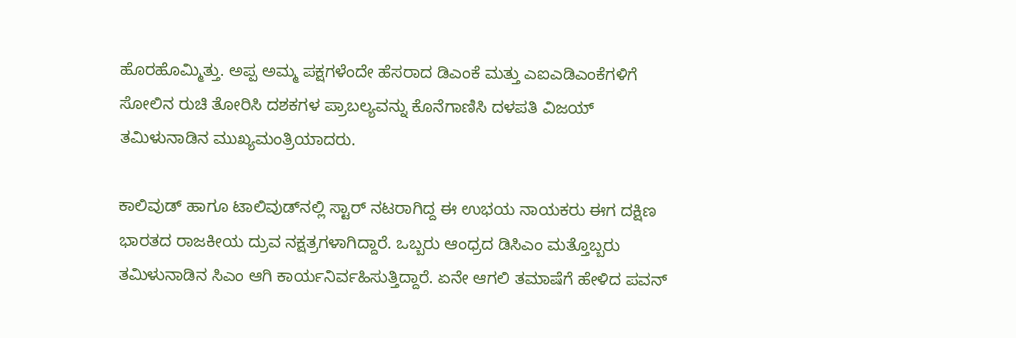ಹೊರಹೊಮ್ಮಿತ್ತು. ಅಪ್ಪ ಅಮ್ಮ ಪಕ್ಷಗಳೆಂದೇ ಹೆಸರಾದ ಡಿಎಂಕೆ ಮತ್ತು ಎಐಎಡಿಎಂಕೆಗಳಿಗೆ ಸೋಲಿನ ರುಚಿ ತೋರಿಸಿ ದಶಕಗಳ ಪ್ರಾಬಲ್ಯವನ್ನು ಕೊನೆಗಾಣಿಸಿ ದಳಪತಿ ವಿಜಯ್ ತಮಿಳುನಾಡಿನ ಮುಖ್ಯಮಂತ್ರಿಯಾದರು.

ಕಾಲಿವುಡ್ ಹಾಗೂ ಟಾಲಿವುಡ್‌ನಲ್ಲಿ ಸ್ಟಾರ್ ನಟರಾಗಿದ್ದ ಈ ಉಭಯ ನಾಯಕರು ಈಗ ದಕ್ಷಿಣ ಭಾರತದ ರಾಜಕೀಯ ದ್ರುವ ನಕ್ಷತ್ರಗಳಾಗಿದ್ದಾರೆ. ಒಬ್ಬರು ಆಂಧ್ರದ ಡಿಸಿಎಂ ಮತ್ತೊಬ್ಬರು ತಮಿಳುನಾಡಿನ ಸಿಎಂ ಆಗಿ ಕಾರ್ಯನಿರ್ವಹಿಸುತ್ತಿದ್ದಾರೆ. ಏನೇ ಆಗಲಿ ತಮಾಷೆಗೆ ಹೇಳಿದ ಪವನ್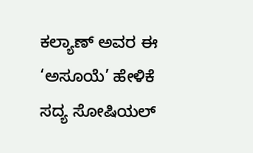ಕಲ್ಯಾಣ್ ಅವರ ಈ ‘ಅಸೂಯೆ’ ಹೇಳಿಕೆ ಸದ್ಯ ಸೋಷಿಯಲ್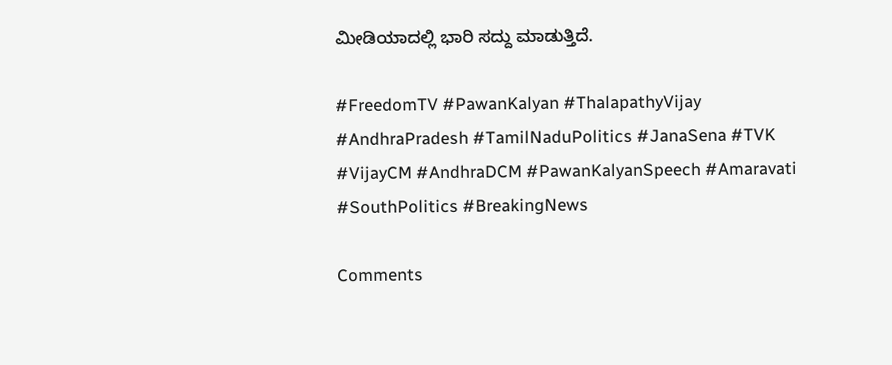ಮೀಡಿಯಾದಲ್ಲಿ ಭಾರಿ ಸದ್ದು ಮಾಡುತ್ತಿದೆ.

#FreedomTV #PawanKalyan #ThalapathyVijay #AndhraPradesh #TamilNaduPolitics #JanaSena #TVK #VijayCM #AndhraDCM #PawanKalyanSpeech #Amaravati #SouthPolitics #BreakingNews

Comments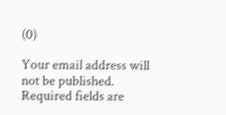(0)

Your email address will not be published. Required fields are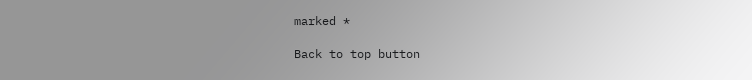marked *

Back to top button